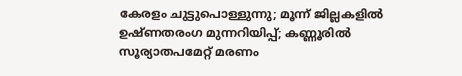കേരളം ചുട്ടുപൊള്ളുന്നു; മൂന്ന് ജില്ലകളില്‍ ഉഷ്ണതരംഗ മുന്നറിയിപ്പ്; കണ്ണൂരില്‍ സൂര്യാതപമേറ്റ് മരണം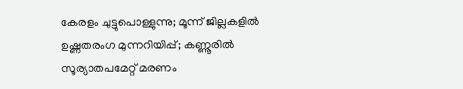കേരളം ചുട്ടുപൊള്ളുന്നു; മൂന്ന് ജില്ലകളില്‍ ഉഷ്ണതരംഗ മുന്നറിയിപ്പ്; കണ്ണൂരില്‍ സൂര്യാതപമേറ്റ് മരണം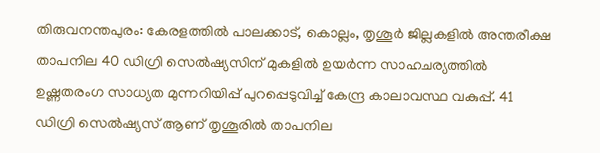തിരുവനന്തപുരം: കേരളത്തില്‍ പാലക്കാട്, കൊല്ലം, തൃശൂർ ജില്ലകളില്‍ അന്തരീക്ഷ താപനില 40 ഡിഗ്രി സെല്‍ഷ്യസിന് മുകളില്‍ ഉയര്‍ന്ന സാഹചര്യത്തില്‍ ഉഷ്ണതരംഗ സാധ്യത മുന്നറിയിപ്പ് പുറപ്പെടുവിച്ച് കേന്ദ്ര കാലാവസ്ഥ വകുപ്പ്. 41 ഡിഗ്രി സെൽഷ്യസ് ആണ് തൃശൂരിൽ താപനില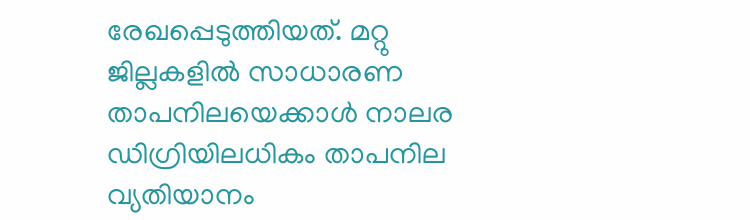രേഖപ്പെടുത്തിയത്. മറ്റു ജില്ലകളില്‍ സാധാരണ താപനിലയെക്കാള്‍ നാലര ഡിഗ്രിയിലധികം താപനില വ്യതിയാനം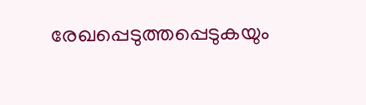രേഖപ്പെടുത്തപ്പെടുകയും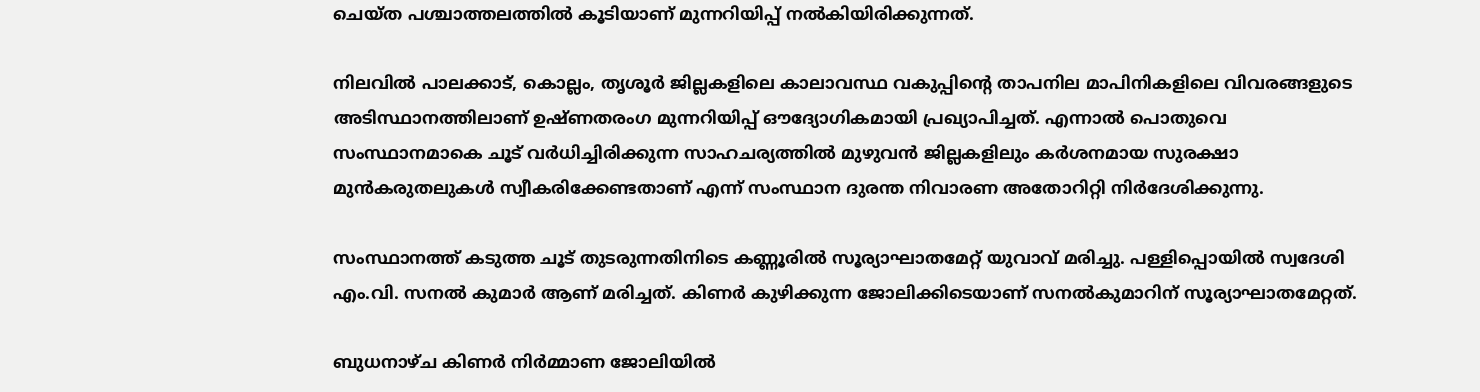ചെയ്ത പശ്ചാത്തലത്തില്‍ കൂടിയാണ് മുന്നറിയിപ്പ് നല്‍കിയിരിക്കുന്നത്.

നിലവില്‍ പാലക്കാട്, കൊല്ലം, തൃശൂർ ജില്ലകളിലെ കാലാവസ്ഥ വകുപ്പിന്റെ താപനില മാപിനികളിലെ വിവരങ്ങളുടെ അടിസ്ഥാനത്തിലാണ് ഉഷ്ണതരംഗ മുന്നറിയിപ്പ് ഔദ്യോഗികമായി പ്രഖ്യാപിച്ചത്. എന്നാല്‍ പൊതുവെ സംസ്ഥാനമാകെ ചൂട് വര്‍ധിച്ചിരിക്കുന്ന സാഹചര്യത്തില്‍ മുഴുവന്‍ ജില്ലകളിലും കര്‍ശനമായ സുരക്ഷാ മുന്‍കരുതലുകള്‍ സ്വീകരിക്കേണ്ടതാണ് എന്ന് സംസ്ഥാന ദുരന്ത നിവാരണ അതോറിറ്റി നിര്‍ദേശിക്കുന്നു.

സംസ്ഥാനത്ത് കടുത്ത ചൂട് തുടരുന്നതിനിടെ കണ്ണൂരിൽ സൂര്യാഘാതമേറ്റ് യുവാവ് മരിച്ചു. പള്ളിപ്പൊയിൽ സ്വദേശി എം.വി. സനൽ കുമാർ ആണ് മരിച്ചത്. കിണർ കുഴിക്കുന്ന ജോലിക്കിടെയാണ് സനൽകുമാറിന് സൂര്യാഘാതമേറ്റത്.

ബുധനാഴ്ച കിണർ നിർമ്മാണ ജോലിയിൽ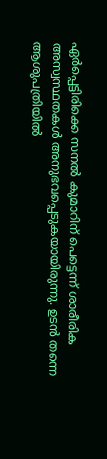ഏർപ്പെട്ടിരിക്കെ സനൽ കുമാറിന് പെട്ടെന്ന് ശാരീരിക അസ്വസ്ഥതകൾ അനുഭവപ്പെടുകയായിരുന്നു. ഉടൻ തന്നെ ആശുപത്രിയിൽ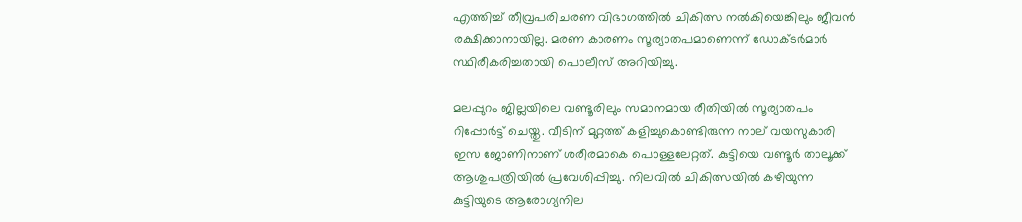എത്തിച്ച് തീവ്രപരിചരണ വിഭാഗത്തിൽ ചികിത്സ നൽകിയെങ്കിലും ജീവൻ രക്ഷിക്കാനായില്ല. മരണ കാരണം സൂര്യാതപമാണെന്ന് ഡോക്ടർമാർ സ്ഥിരീകരിച്ചതായി പൊലീസ് അറിയിച്ചു.

മലപ്പുറം ജില്ലയിലെ വണ്ടൂരിലും സമാനമായ രീതിയിൽ സൂര്യാതപം റിപ്പോർട്ട് ചെയ്തു. വീടിന് മുറ്റത്ത് കളിച്ചുകൊണ്ടിരുന്ന നാല് വയസുകാരി ഇസ ജോണിനാണ് ശരീരമാകെ പൊള്ളലേറ്റത്. കുട്ടിയെ വണ്ടൂർ താലൂക്ക് ആശുപത്രിയിൽ പ്രവേശിപ്പിച്ചു. നിലവിൽ ചികിത്സയിൽ കഴിയുന്ന കുട്ടിയുടെ ആരോഗ്യനില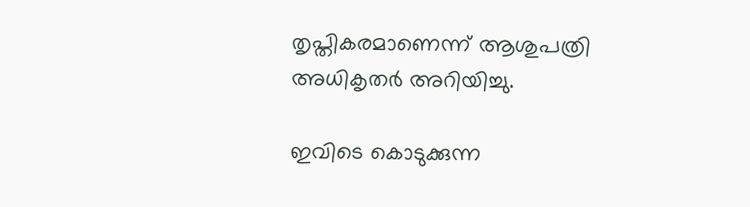തൃപ്തികരമാണെന്ന് ആശുപത്രി അധികൃതർ അറിയിച്ചു.

ഇവിടെ കൊടുക്കുന്ന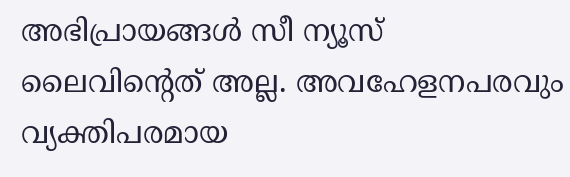അഭിപ്രായങ്ങള്‍ സീ ന്യൂസ് ലൈവിന്റെത് അല്ല. അവഹേളനപരവും വ്യക്തിപരമായ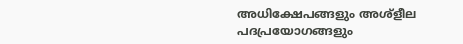അധിക്ഷേപങ്ങളും അശ്‌ളീല പദപ്രയോഗങ്ങളും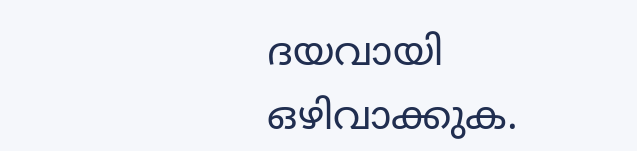ദയവായി ഒഴിവാക്കുക.